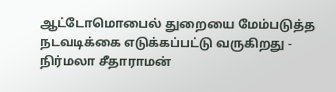ஆட்டோமொபைல் துறையை மேம்படுத்த நடவடிக்கை எடுக்கப்பட்டு வருகிறது - நிர்மலா சீதாராமன்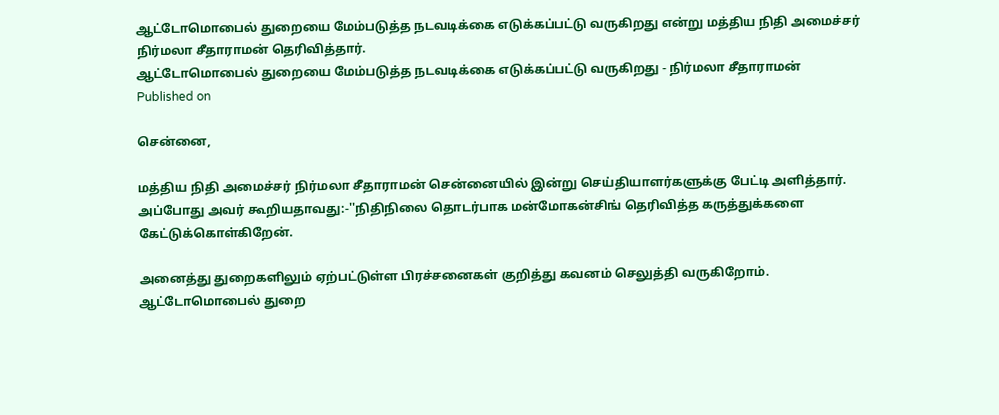ஆட்டோமொபைல் துறையை மேம்படுத்த நடவடிக்கை எடுக்கப்பட்டு வருகிறது என்று மத்திய நிதி அமைச்சர் நிர்மலா சீதாராமன் தெரிவித்தார்.
ஆட்டோமொபைல் துறையை மேம்படுத்த நடவடிக்கை எடுக்கப்பட்டு வருகிறது - நிர்மலா சீதாராமன்
Published on

சென்னை,

மத்திய நிதி அமைச்சர் நிர்மலா சீதாராமன் சென்னையில் இன்று செய்தியாளர்களுக்கு பேட்டி அளித்தார். அப்போது அவர் கூறியதாவது:-''நிதிநிலை தொடர்பாக மன்மோகன்சிங் தெரிவித்த கருத்துக்களை கேட்டுக்கொள்கிறேன்.

அனைத்து துறைகளிலும் ஏற்பட்டுள்ள பிரச்சனைகள் குறித்து கவனம் செலுத்தி வருகிறோம். ஆட்டோமொபைல் துறை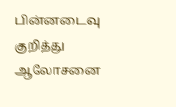பின்னடைவு குறித்து ஆலோசனை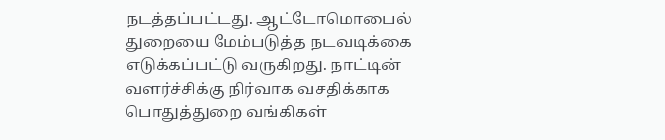நடத்தப்பட்டது. ஆட்டோமொபைல் துறையை மேம்படுத்த நடவடிக்கை எடுக்கப்பட்டு வருகிறது. நாட்டின் வளர்ச்சிக்கு நிர்வாக வசதிக்காக பொதுத்துறை வங்கிகள்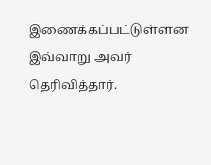இணைக்கப்பட்டுள்ளன இவ்வாறு அவர் தெரிவித்தார்.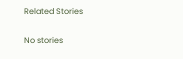Related Stories

No stories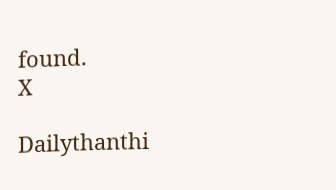found.
X

Dailythanthi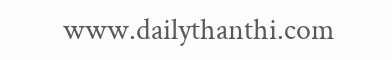www.dailythanthi.com